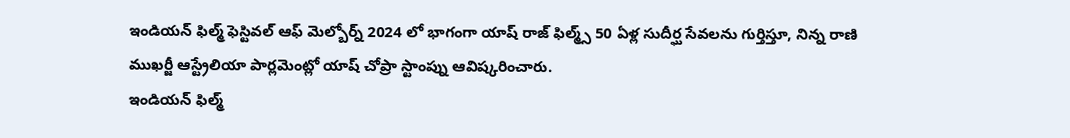ఇండియన్ ఫిల్మ్ ఫెస్టివల్ ఆఫ్ మెల్బోర్న్ 2024 లో భాగంగా యాష్ రాజ్ ఫిల్మ్స్ 50 ఏళ్ల సుదీర్ఘ సేవలను గుర్తిస్తూ, నిన్న రాణి ముఖర్జీ ఆస్ట్రేలియా పార్లమెంట్లో యాష్ చోప్రా స్టాంప్ను ఆవిష్కరించారు.
ఇండియన్ ఫిల్మ్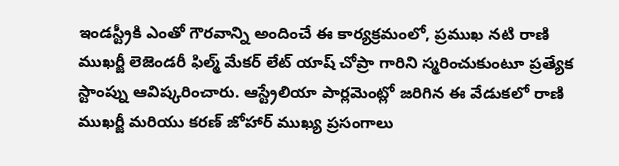ఇండస్ట్రీకి ఎంతో గౌరవాన్ని అందించే ఈ కార్యక్రమంలో, ప్రముఖ నటి రాణి ముఖర్జీ లెజెండరీ ఫిల్మ్ మేకర్ లేట్ యాష్ చోప్రా గారిని స్మరించుకుంటూ ప్రత్యేక స్టాంప్ను ఆవిష్కరించారు. ఆస్ట్రేలియా పార్లమెంట్లో జరిగిన ఈ వేడుకలో రాణి ముఖర్జీ మరియు కరణ్ జోహార్ ముఖ్య ప్రసంగాలు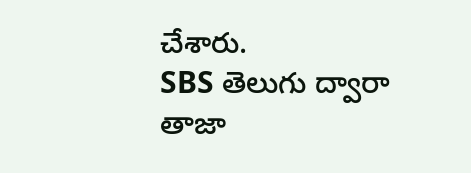చేశారు.
SBS తెలుగు ద్వారా తాజా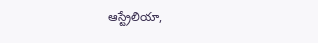ఆస్ట్రేలియా,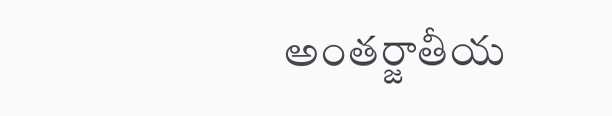అంతర్జాతీయ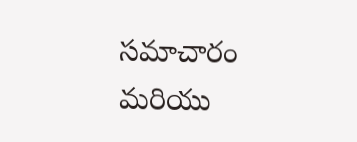సమాచారం మరియు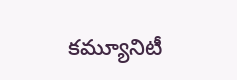కమ్యూనిటీ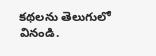కథలను తెలుగులో వినండి.